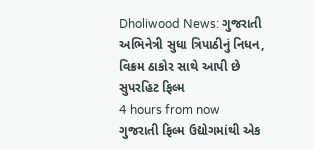Dholiwood News: ગુજરાતી અભિનેત્રી સુધા ત્રિપાઠીનું નિધન, વિક્રમ ઠાકોર સાથે આપી છે સુપરહિટ ફિલ્મ
4 hours from now
ગુજરાતી ફિલ્મ ઉદ્યોગમાંથી એક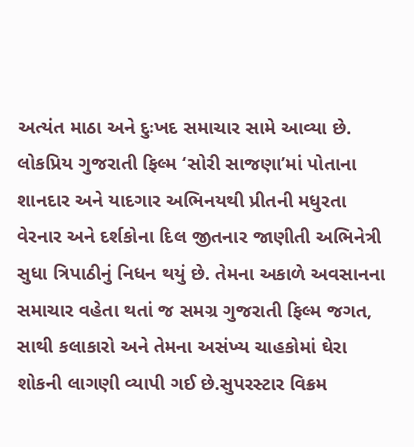અત્યંત માઠા અને દુઃખદ સમાચાર સામે આવ્યા છે. લોકપ્રિય ગુજરાતી ફિલ્મ ‘સોરી સાજણા’માં પોતાના શાનદાર અને યાદગાર અભિનયથી પ્રીતની મધુરતા વેરનાર અને દર્શકોના દિલ જીતનાર જાણીતી અભિનેત્રી સુધા ત્રિપાઠીનું નિધન થયું છે. તેમના અકાળે અવસાનના સમાચાર વહેતા થતાં જ સમગ્ર ગુજરાતી ફિલ્મ જગત, સાથી કલાકારો અને તેમના અસંખ્ય ચાહકોમાં ઘેરા શોકની લાગણી વ્યાપી ગઈ છે.સુપરસ્ટાર વિક્રમ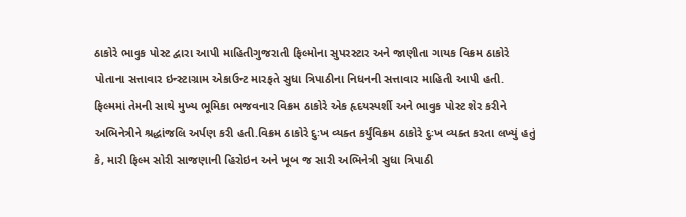ઠાકોરે ભાવુક પોસ્ટ દ્વારા આપી માહિતીગુજરાતી ફિલ્મોના સુપરસ્ટાર અને જાણીતા ગાયક વિક્રમ ઠાકોરે પોતાના સત્તાવાર ઇન્સ્ટાગ્રામ એકાઉન્ટ મારફતે સુધા ત્રિપાઠીના નિધનની સત્તાવાર માહિતી આપી હતી. ફિલ્મમાં તેમની સાથે મુખ્ય ભૂમિકા ભજવનાર વિક્રમ ઠાકોરે એક હૃદયસ્પર્શી અને ભાવુક પોસ્ટ શેર કરીને અભિનેત્રીને શ્રદ્ધાંજલિ અર્પણ કરી હતી.વિક્રમ ઠાકોરે દુઃખ વ્યક્ત કર્યુંવિક્રમ ઠાકોરે દુઃખ વ્યક્ત કરતા લખ્યું હતું કે, મારી ફિલ્મ સોરી સાજણાની હિરોઇન અને ખૂબ જ સારી અભિનેત્રી સુધા ત્રિપાઠી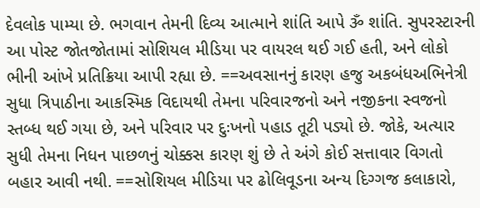દેવલોક પામ્યા છે. ભગવાન તેમની દિવ્ય આત્માને શાંતિ આપે ૐ શાંતિ. સુપરસ્ટારની આ પોસ્ટ જોતજોતામાં સોશિયલ મીડિયા પર વાયરલ થઈ ગઈ હતી, અને લોકો ભીની આંખે પ્રતિક્રિયા આપી રહ્યા છે. ==અવસાનનું કારણ હજુ અકબંધઅભિનેત્રી સુધા ત્રિપાઠીના આકસ્મિક વિદાયથી તેમના પરિવારજનો અને નજીકના સ્વજનો સ્તબ્ધ થઈ ગયા છે, અને પરિવાર પર દુઃખનો પહાડ તૂટી પડ્યો છે. જોકે, અત્યાર સુધી તેમના નિધન પાછળનું ચોક્કસ કારણ શું છે તે અંગે કોઈ સત્તાવાર વિગતો બહાર આવી નથી. ==સોશિયલ મીડિયા પર ઢોલિવૂડના અન્ય દિગ્ગજ કલાકારો,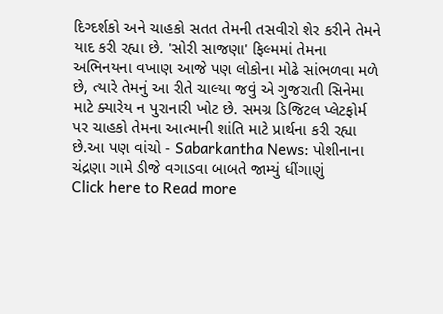દિગ્દર્શકો અને ચાહકો સતત તેમની તસવીરો શેર કરીને તેમને યાદ કરી રહ્યા છે. 'સોરી સાજણા' ફિલ્મમાં તેમના અભિનયના વખાણ આજે પણ લોકોના મોઢે સાંભળવા મળે છે, ત્યારે તેમનું આ રીતે ચાલ્યા જવું એ ગુજરાતી સિનેમા માટે ક્યારેય ન પુરાનારી ખોટ છે. સમગ્ર ડિજિટલ પ્લેટફોર્મ પર ચાહકો તેમના આત્માની શાંતિ માટે પ્રાર્થના કરી રહ્યા છે.આ પણ વાંચો - Sabarkantha News: પોશીનાના ચંદ્રણા ગામે ડીજે વગાડવા બાબતે જામ્યું ધીંગાણું
Click here to Read more